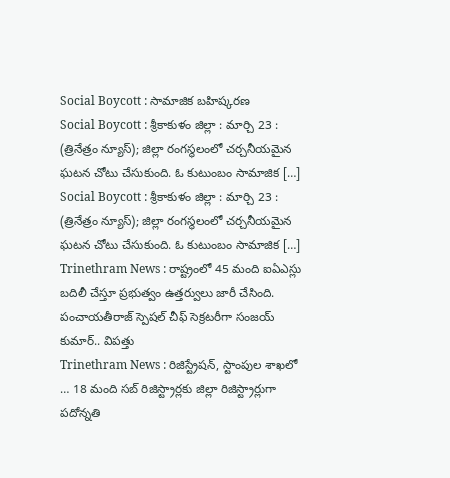Social Boycott : సామాజిక బహిష్కరణ
Social Boycott : శ్రీకాకుళం జిల్లా : మార్చి 23 : (త్రినేత్రం న్యూస్); జిల్లా రంగస్థలంలో చర్చనీయమైన ఘటన చోటు చేసుకుంది. ఓ కుటుంబం సామాజిక […]
Social Boycott : శ్రీకాకుళం జిల్లా : మార్చి 23 : (త్రినేత్రం న్యూస్); జిల్లా రంగస్థలంలో చర్చనీయమైన ఘటన చోటు చేసుకుంది. ఓ కుటుంబం సామాజిక […]
Trinethram News : రాష్ట్రంలో 45 మంది ఐఏఎస్లు బదిలీ చేస్తూ ప్రభుత్వం ఉత్తర్వులు జారీ చేసింది. పంచాయతీరాజ్ స్పెషల్ చీఫ్ సెక్రటరీగా సంజయ్ కుమార్.. విపత్తు
Trinethram News : రిజిస్ట్రేషన్, స్టాంపుల శాఖలో … 18 మంది సబ్ రిజిస్ట్రార్లకు జిల్లా రిజిస్ట్రార్లుగా పదోన్నతి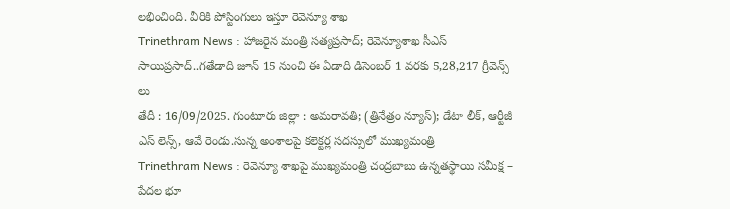లభించింది. వీరికి పోస్టింగులు ఇస్తూ రెవెన్యూ శాఖ
Trinethram News : హాజరైన మంత్రి సత్యప్రసాద్; రెవెన్యూశాఖ సీఎస్ సాయిప్రసాద్..గతేడాది జూన్ 15 నుంచి ఈ ఏడాది డిసెంబర్ 1 వరకు 5,28,217 గ్రీవెన్స్ లు
తేదీ : 16/09/2025. గుంటూరు జిల్లా : అమరావతి; (త్రినేత్రం న్యూస్); డేటా లీక్, ఆర్టీజీ ఎస్ లెన్స్, ఆవే రెండు.సున్న అంశాలపై కలెక్టర్ల సదస్సులో ముఖ్యమంత్రి
Trinethram News : రెవెన్యూ శాఖపై ముఖ్యమంత్రి చంద్రబాబు ఉన్నతస్థాయి సమీక్ష – పేదల భూ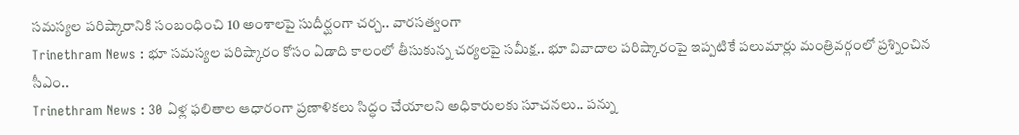సమస్యల పరిష్కారానికి సంబంధించి 10 అంశాలపై సుదీర్ఘంగా చర్చ.. వారసత్వంగా
Trinethram News : భూ సమస్యల పరిష్కారం కోసం ఏడాది కాలంలో తీసుకున్న చర్యలపై సమీక్ష.. భూ వివాదాల పరిష్కారంపై ఇప్పటికే పలుమార్లు మంత్రివర్గంలో ప్రశ్నించిన సీఎం..
Trinethram News : 30 ఏళ్ల ఫలితాల ఆధారంగా ప్రణాళికలు సిద్ధం చేయాలని అధికారులకు సూచనలు.. పన్ను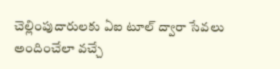చెల్లింపుదారులకు ఏఐ టూల్ ద్వారా సేవలు అందించేలా వచ్చే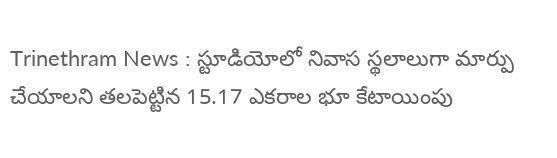Trinethram News : స్టూడియోలో నివాస స్థలాలుగా మార్పు చేయాలని తలపెట్టిన 15.17 ఎకరాల భూ కేటాయింపు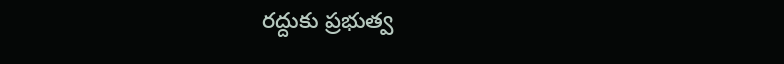రద్దుకు ప్రభుత్వ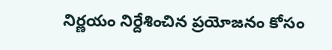నిర్ణయం నిర్దేశించిన ప్రయోజనం కోసం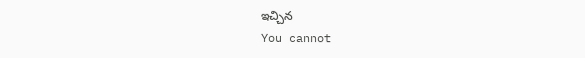ఇచ్చిన
You cannot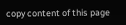copy content of this page